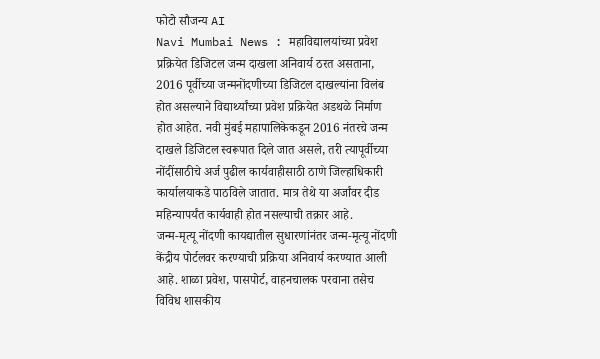फोटो सौजन्य AI
Navi Mumbai News : महाविद्यालयांच्या प्रवेश प्रक्रियेत डिजिटल जन्म दाखला अनिवार्य ठरत असताना, 2016 पूर्वीच्या जन्मनोंदणीच्या डिजिटल दाखल्यांना विलंब होत असल्याने विद्यार्थ्यांच्या प्रवेश प्रक्रियेत अडथळे निर्माण होत आहेत. नवी मुंबई महापालिकेकडून 2016 नंतरचे जन्म दाखले डिजिटल स्वरूपात दिले जात असले, तरी त्यापूर्वीच्या नोंदींसाठीचे अर्ज पुढील कार्यवाहीसाठी ठाणे जिल्हाधिकारी कार्यालयाकडे पाठविले जातात. मात्र तेथे या अर्जांवर दीड महिन्यापर्यंत कार्यवाही होत नसल्याची तक्रार आहे.
जन्म-मृत्यू नोंदणी कायद्यातील सुधारणांनंतर जन्म-मृत्यू नोंदणी केंद्रीय पोर्टलवर करण्याची प्रक्रिया अनिवार्य करण्यात आली आहे. शाळा प्रवेश, पासपोर्ट, वाहनचालक परवाना तसेच विविध शासकीय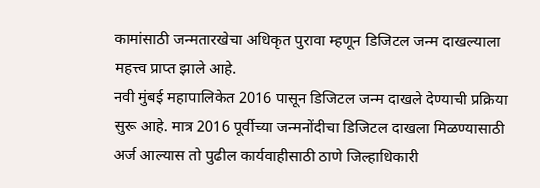कामांसाठी जन्मतारखेचा अधिकृत पुरावा म्हणून डिजिटल जन्म दाखल्याला महत्त्व प्राप्त झाले आहे.
नवी मुंबई महापालिकेत 2016 पासून डिजिटल जन्म दाखले देण्याची प्रक्रिया सुरू आहे. मात्र 2016 पूर्वीच्या जन्मनोंदीचा डिजिटल दाखला मिळण्यासाठी अर्ज आल्यास तो पुढील कार्यवाहीसाठी ठाणे जिल्हाधिकारी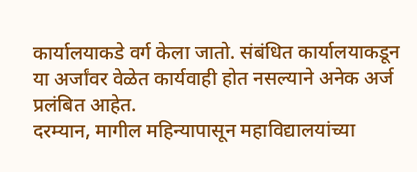कार्यालयाकडे वर्ग केला जातो. संबंधित कार्यालयाकडून या अर्जांवर वेळेत कार्यवाही होत नसल्याने अनेक अर्ज प्रलंबित आहेत.
दरम्यान, मागील महिन्यापासून महाविद्यालयांच्या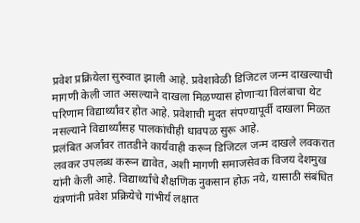प्रवेश प्रक्रियेला सुरुवात झाली आहे. प्रवेशावेळी डिजिटल जन्म दाखल्याची मागणी केली जात असल्याने दाखला मिळण्यास होणाऱ्या विलंबाचा थेट परिणाम विद्यार्थ्यांवर होत आहे. प्रवेशाची मुदत संपण्यापूर्वी दाखला मिळत नसल्याने विद्यार्थ्यांसह पालकांचीही धावपळ सुरू आहे.
प्रलंबित अर्जांवर तातडीने कार्यवाही करून डिजिटल जन्म दाखले लवकरात लवकर उपलब्ध करून द्यावेत, अशी मागणी समाजसेवक विजय देशमुख यांनी केली आहे. विद्यार्थ्यांचे शैक्षणिक नुकसान होऊ नये, यासाठी संबंधित यंत्रणांनी प्रवेश प्रक्रियेचे गांभीर्य लक्षात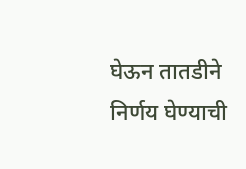घेऊन तातडीने निर्णय घेण्याची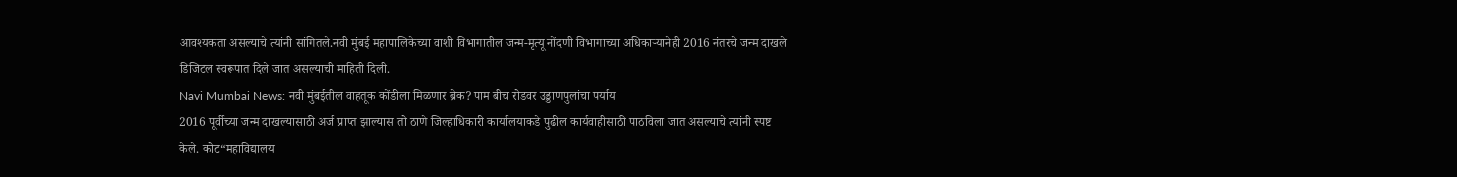आवश्यकता असल्याचे त्यांनी सांगितले.नवी मुंबई महापालिकेच्या वाशी विभागातील जन्म-मृत्यू नोंदणी विभागाच्या अधिकाऱ्यानेही 2016 नंतरचे जन्म दाखले डिजिटल स्वरूपात दिले जात असल्याची माहिती दिली.
Navi Mumbai News: नवी मुंबईतील वाहतूक कोंडीला मिळणार ब्रेक? पाम बीच रोडवर उड्डाणपुलांचा पर्याय
2016 पूर्वीच्या जन्म दाखल्यासाठी अर्ज प्राप्त झाल्यास तो ठाणे जिल्हाधिकारी कार्यालयाकडे पुढील कार्यवाहीसाठी पाठविला जात असल्याचे त्यांनी स्पष्ट केले. कोट“महाविद्यालय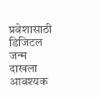प्रवेशासाठी डिजिटल जन्म दाखला आवश्यक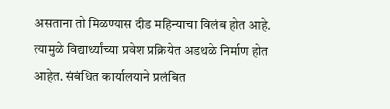असताना तो मिळण्यास दीड महिन्याचा विलंब होत आहे. त्यामुळे विद्यार्थ्यांच्या प्रवेश प्रक्रियेत अडथळे निर्माण होत आहेत. संबंधित कार्यालयाने प्रलंबित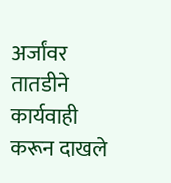अर्जांवर तातडीने कार्यवाही करून दाखले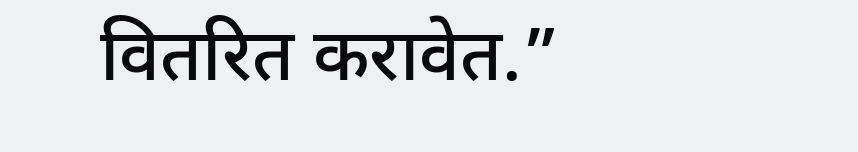वितरित करावेत.”